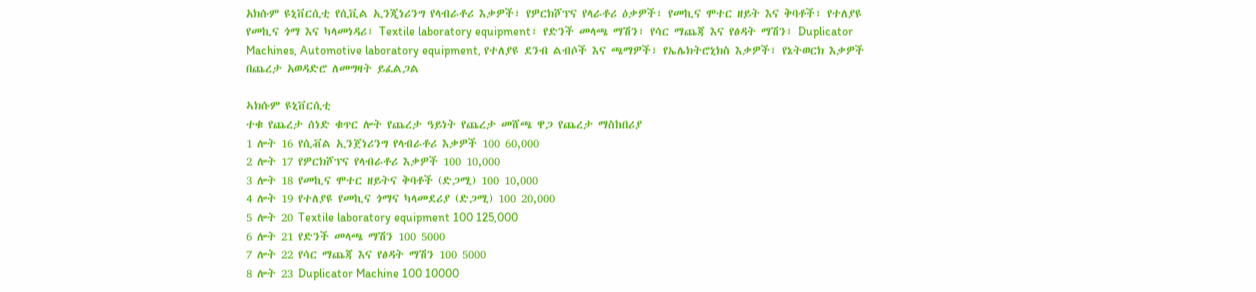አክሱም ዩኒቨርሲቲ የሲቪል ኢንጂነሪንግ የላብራቶሪ እቃዎች፣ የዎርክሾፕና የላራቶሪ ዕቃዎች፣ የመኪና ሞተር ዘይት እና ቅባቶች፣ የተለያዩ የመኪና ጎማ እና ካላመነዳሪ፣ Textile laboratory equipment፣ የድንች መላጫ ማሽን፣ የሳር ማጨጃ እና የፅዳት ማሽን፣ Duplicator Machines, Automotive laboratory equipment, የተለያዩ ደንብ ልብሶች እና ጫማዎች፣ የኤሌክትሮኒክስ እቃዎች፣ የኔትወርክ እቃዎች በጨረታ አወዳድሮ ለመግዛት ይፈልጋል

ኣክሱም ዩኒቨርሲቲ
ተቁ የጨረታ ሰነድ ቁጥር ሎት የጨረታ ዓይነት የጨረታ መሸጫ ዋጋ የጨረታ ማስከበሪያ
1 ሎት 16 የሲቭል ኢንጀነሪንግ የላብራቶሪ እቃዎች 100 60,000
2 ሎት 17 የዎርክሾፕና የላብራቶሪ እቃዎች 100 10,000
3 ሎት 18 የመኪና ሞተር ዘይትና ቅባቶች (ድጋሚ) 100 10,000
4 ሎት 19 የተለያዩ የመኪና ጎማና ካላመደሪያ (ድጋሚ) 100 20,000
5 ሎት 20 Textile laboratory equipment 100 125,000
6 ሎት 21 የድንች መላጫ ማሽን 100 5000
7 ሎት 22 የሳር ማጨጃ እና የፅዳት ማሽን 100 5000
8 ሎት 23 Duplicator Machine 100 10000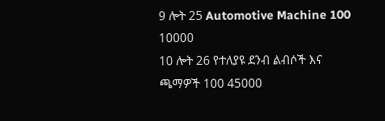9 ሎት 25 Automotive Machine 100 10000
10 ሎት 26 የተለያዩ ደንብ ልብሶች እና ጫማዎች 100 45000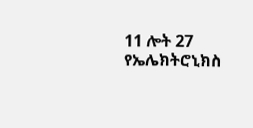11 ሎት 27 የኤሌክትሮኒክስ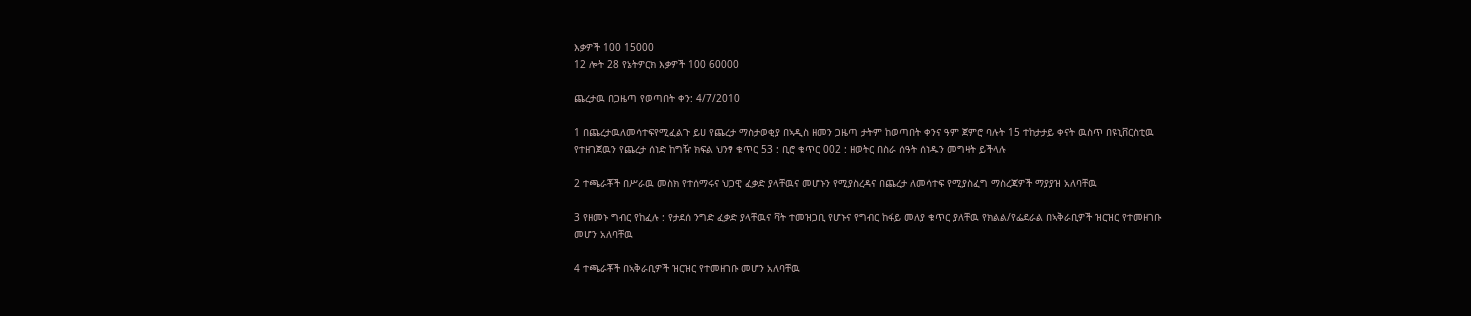እቃዎች 100 15000
12 ሎት 28 የኔትዎርክ እቃዎች 100 60000

ጨረታዉ በጋዜጣ የወጣበት ቀን: 4/7/2010

1 በጨረታዉለመሳተፍየሚፈልጉ ይሀ የጨረታ ማስታወቂያ በኣዲስ ዘመን ጋዜጣ ታትም ከወጣበት ቀንና ዓም ጀምሮ ባሉት 15 ተከታታይ ቀናት ዉስጥ በዩኒቨርስቲዉ የተዘገጀዉን የጨረታ ሰነድ ከግዥ ክፍል ህንፃ ቁጥር 53 : ቢሮ ቁጥር 002 : ዘወትር በስራ ሰዓት ሰነዱን መግዛት ይችላሉ

2 ተጫራቾች በሥራዉ መስክ የተሰማሩና ህጋዊ ፈቃድ ያላቸዉና መሆኑን የሚያስረዳና በጨረታ ለመሳተፍ የሚያስፈግ ማስረጃዎች ማያያዝ አለባቸዉ

3 የዘመኑ ግብር የከፈሉ : የታደሰ ንግድ ፈቃድ ያላቸዉና ቫት ተመዝጋቢ የሆኑና የግብር ከፋይ መለያ ቁጥር ያለቸዉ የክልል/የፌደራል በኣቅራቢዎች ዝርዝር የተመዘገቡ መሆን አለባቸዉ

4 ተጫራቾች በኣቅራቢዎች ዝርዝር የተመዘገቡ መሆን አለባቸዉ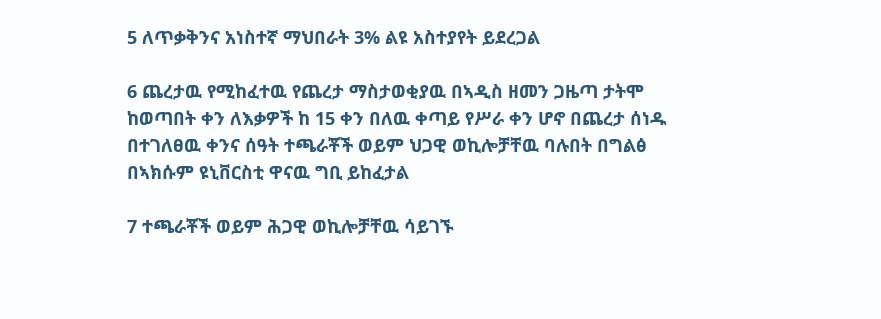5 ለጥቃቅንና አነስተኛ ማህበራት 3% ልዩ አስተያየት ይደረጋል

6 ጨረታዉ የሚከፈተዉ የጨረታ ማስታወቂያዉ በኣዲስ ዘመን ጋዜጣ ታትሞ ከወጣበት ቀን ለእቃዎች ከ 15 ቀን በለዉ ቀጣይ የሥራ ቀን ሆኖ በጨረታ ሰነዱ በተገለፀዉ ቀንና ሰዓት ተጫራቾች ወይም ህጋዊ ወኪሎቻቸዉ ባሉበት በግልፅ በኣክሱም ዩኒቨርስቲ ዋናዉ ግቢ ይከፈታል

7 ተጫራቾች ወይም ሕጋዊ ወኪሎቻቸዉ ሳይገኙ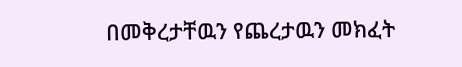በመቅረታቸዉን የጨረታዉን መክፈት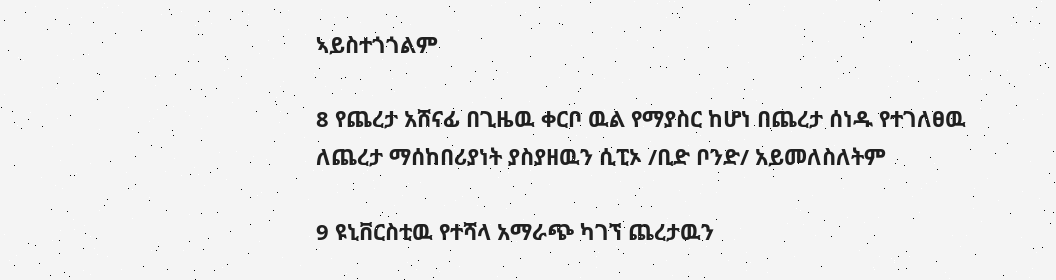ኣይስተጎጎልም

8 የጨረታ አሸናፊ በጊዜዉ ቀርቦ ዉል የማያስር ከሆነ በጨረታ ሰነዱ የተገለፀዉ ለጨረታ ማሰከበሪያነት ያስያዘዉን ሲፒኦ /ቢድ ቦንድ/ አይመለስለትም

9 ዩኒቨርስቲዉ የተሻላ አማራጭ ካገኘ ጨረታዉን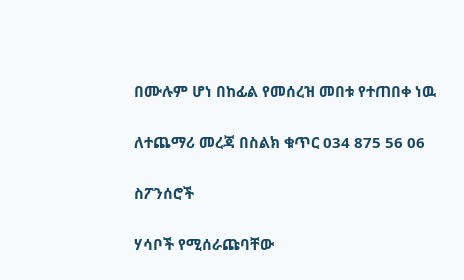በሙሉም ሆነ በከፊል የመሰረዝ መበቱ የተጠበቀ ነዉ

ለተጨማሪ መረጃ በስልክ ቁጥር 034 875 56 06

ስፖንሰሮች

ሃሳቦች የሚሰራጩባቸው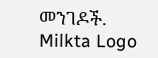መንገዶች.
Milkta Logo